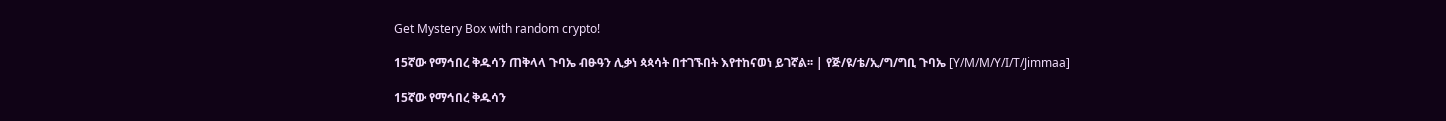Get Mystery Box with random crypto!

15ኛው የማኅበረ ቅዱሳን ጠቅላላ ጉባኤ ብፁዓን ሊቃነ ጳጳሳት በተገኙበት እየተከናወነ ይገኛል፡፡ | የጅ/ዩ/ቴ/ኢ/ግ/ግቢ ጉባኤ [Y/M/M/Y/I/T/Jimmaa]

15ኛው የማኅበረ ቅዱሳን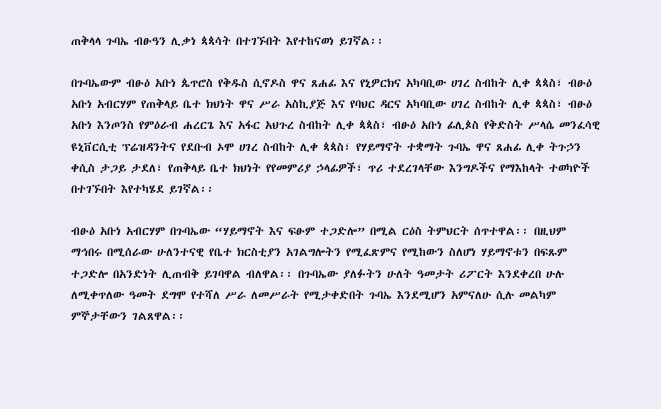ጠቅላላ ጉባኤ ብፁዓን ሊቃነ ጳጳሳት በተገኙበት እየተከናወነ ይገኛል፡፡

በጉባኤውም ብፁዕ አቡነ ጴጥሮስ የቅዱስ ሲኖዶስ ዋና ጸሐፊ እና የኒዎርክና አካባቢው ሀገረ ስብከት ሊቀ ጳጳስ፣ ብፁዕ አቡነ አብርሃም የጠቅላይ ቤተ ክህነት ዋና ሥራ አስኪያጅ እና የባህር ዳርና አካባቢው ሀገረ ስብከት ሊቀ ጳጳስ፣ ብፁዕ አቡነ እንጦንስ የምዕራብ ሐረርጌ እና አፋር አህጉረ ስብከት ሊቀ ጳጳስ፣ ብፁዕ አቡነ ፊሊጶስ የቅድስት ሥላሴ መንፈሳዊ ዩኒቨርሲቲ ፕሬዝዳንትና የደቡብ ኦሞ ሀገረ ስብከት ሊቀ ጳጳስ፣ የሃይማኖት ተቋማት ጉባኤ ዋና ጸሐፊ ሊቀ ትጉኃን ቀሲስ ታጋይ ታደለ፣ የጠቅላይ ቤተ ክህነት የየመምሪያ ኃላፊዎች፣ ጥሪ ተደረገላቸው እንግዶችና የማእከላት ተወካዮች በተገኙበት እየተካሄደ ይገኛል፡፡

ብፁዕ አቡነ አብርሃም በጉባኤው “ሃይማኖት እና ፍፁም ተጋድሎ” በሚል ርዕስ ትምህርት ሰጥተዋል፡፡ በዚህም ማኅበሩ በሚሰራው ሁለንተናዊ የቤተ ክርስቲያን አገልግሎትን የሚፈጽምና የሚከውን ስለሆነ ሃይማኖቱን በፍጹም ተጋድሎ በአንድነት ሊጠብቅ ይገባዋል ብለዋል፡፡ በጉባኤው ያለፉትን ሁለት ዓመታት ሪፖርት እንደቀረበ ሁሉ ለሚቀጥለው ዓመት ደግሞ የተሻለ ሥራ ለመሥራት የሚታቀድበት ጉባኤ እንደሚሆን አምናለሁ ሲሉ መልካም ምኞታቸውን ገልጸዋል፡፡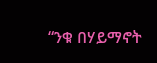“ንቁ በሃይማኖት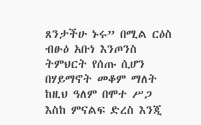ጸንታችሁ ኑሩ” በሚል ርዕስ ብፁዕ አቡነ እንጦንስ ትምህርት የሰጡ ሲሆን በሃይማኖት መቆም ማለት ከዚህ ዓለም በሞተ ሥጋ እስከ ምናልፍ ድረስ እንጂ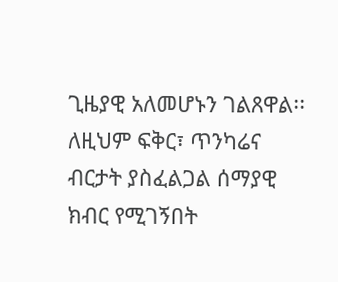ጊዜያዊ አለመሆኑን ገልጸዋል፡፡ ለዚህም ፍቅር፣ ጥንካሬና ብርታት ያስፈልጋል ሰማያዊ ክብር የሚገኝበት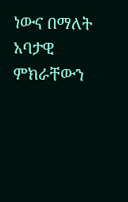ነውና በማለት አባታዊ ምክራቸውን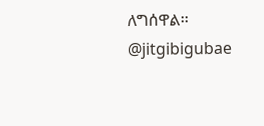ለግሰዋል፡፡
@jitgibigubae